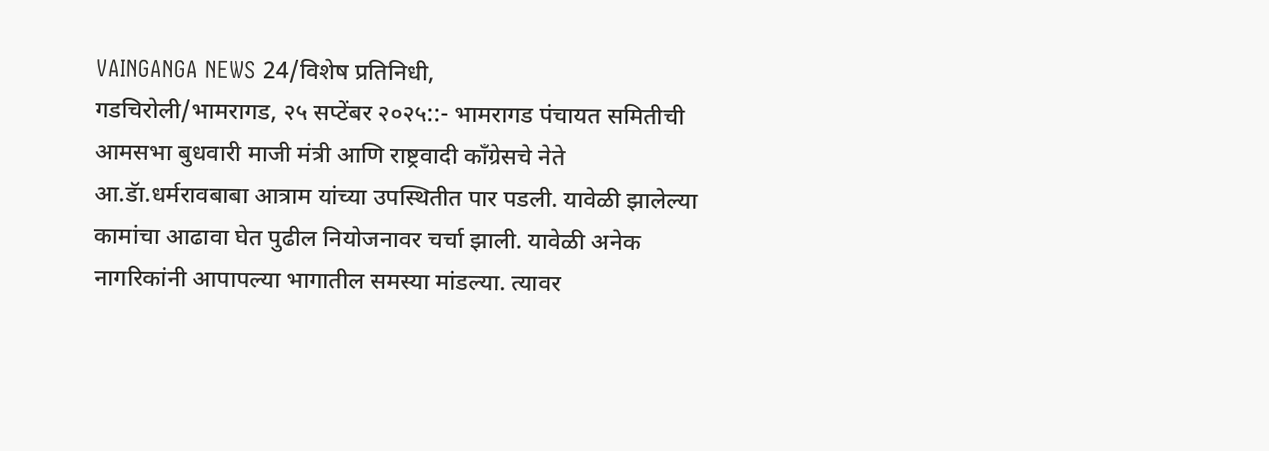VAINGANGA NEWS 24/विशेष प्रतिनिधी,
गडचिरोली/भामरागड, २५ सप्टेंबर २०२५::- भामरागड पंचायत समितीची आमसभा बुधवारी माजी मंत्री आणि राष्ट्रवादी काँग्रेसचे नेते आ.डॅा.धर्मरावबाबा आत्राम यांच्या उपस्थितीत पार पडली. यावेळी झालेल्या कामांचा आढावा घेत पुढील नियोजनावर चर्चा झाली. यावेळी अनेक नागरिकांनी आपापल्या भागातील समस्या मांडल्या. त्यावर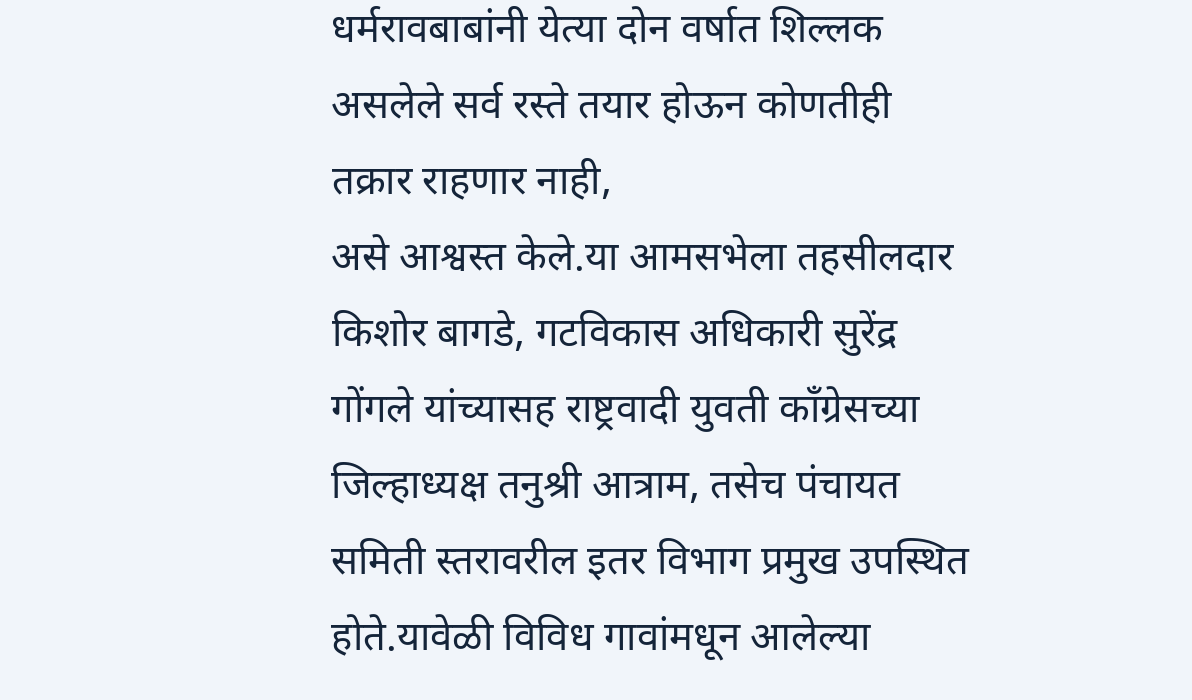धर्मरावबाबांनी येत्या दोन वर्षात शिल्लक असलेले सर्व रस्ते तयार होऊन कोणतीही तक्रार राहणार नाही,
असे आश्वस्त केले.या आमसभेला तहसीलदार किशोर बागडे, गटविकास अधिकारी सुरेंद्र गोंगले यांच्यासह राष्ट्रवादी युवती काँग्रेसच्या जिल्हाध्यक्ष तनुश्री आत्राम, तसेच पंचायत समिती स्तरावरील इतर विभाग प्रमुख उपस्थित होते.यावेळी विविध गावांमधून आलेल्या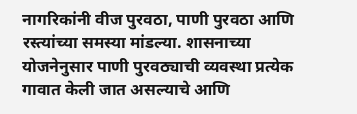नागरिकांनी वीज पुरवठा, पाणी पुरवठा आणि रस्त्यांच्या समस्या मांडल्या. शासनाच्या योजनेनुसार पाणी पुरवठ्याची व्यवस्था प्रत्येक गावात केली जात असल्याचे आणि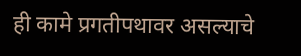ही कामे प्रगतीपथावर असल्याचे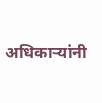अधिकाऱ्यांनी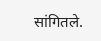सांगितले.